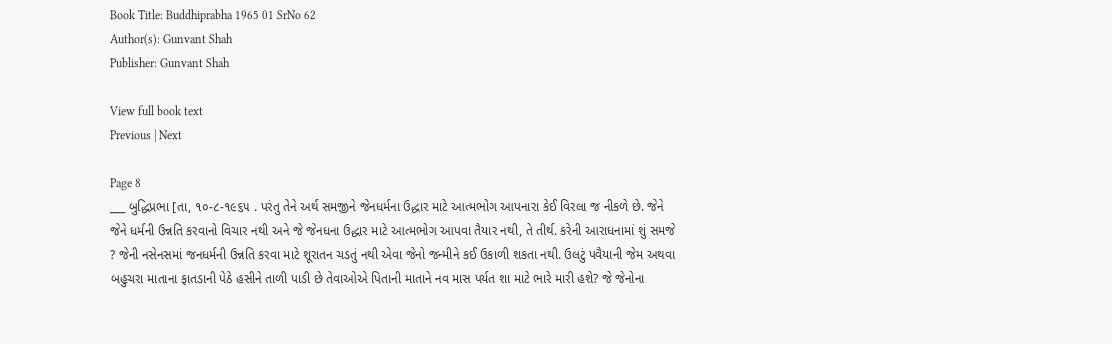Book Title: Buddhiprabha 1965 01 SrNo 62
Author(s): Gunvant Shah
Publisher: Gunvant Shah

View full book text
Previous | Next

Page 8
___ બુદ્ધિપ્રભા [તા, ૧૦-૮-૧૯૬૫ . પરંતુ તેને અર્થ સમજીને જેનધર્મના ઉદ્ધાર માટે આત્મભોગ આપનારા કેઈ વિરલા જ નીકળે છે. જેને જેને ધર્મની ઉન્નતિ કરવાનો વિચાર નથી અને જે જેનધના ઉદ્ધાર માટે આત્મભોગ આપવા તૈયાર નથી, તે તીર્થ. કરેની આરાધનામાં શું સમજે ? જેની નસેનસમાં જનધર્મની ઉન્નતિ કરવા માટે શૂરાતન ચડતું નથી એવા જેનો જન્મીને કઈ ઉકાળી શકતા નથી. ઉલટું પવૈયાની જેમ અથવા બહુચરા માતાના ફાતડાની પેઠે હસીને તાળી પાડી છે તેવાઓએ પિતાની માતાને નવ માસ પર્યત શા માટે ભારે મારી હશે? જે જેનોના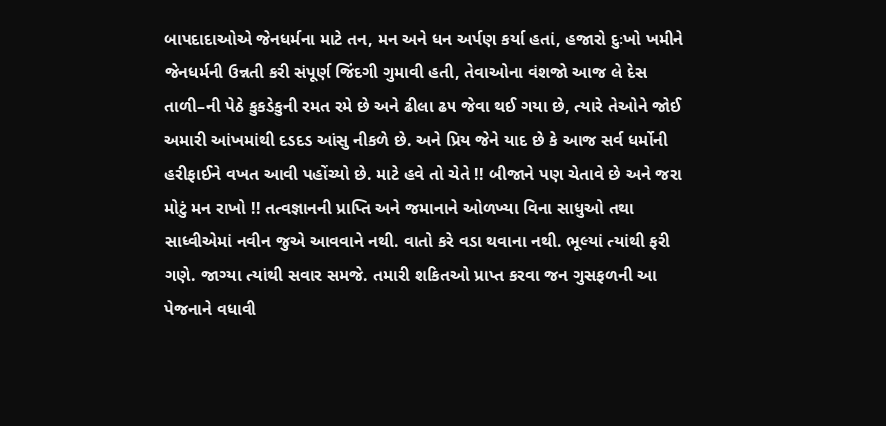બાપદાદાઓએ જેનધર્મના માટે તન, મન અને ધન અર્પણ કર્યા હતાં, હજારો દુઃખો ખમીને જેનધર્મની ઉન્નતી કરી સંપૂર્ણ જિંદગી ગુમાવી હતી, તેવાઓના વંશજો આજ લે દેસ તાળી–ની પેઠે કુકડેકુની રમત રમે છે અને ઢીલા ઢ૫ જેવા થઈ ગયા છે, ત્યારે તેઓને જોઈ અમારી આંખમાંથી દડદડ આંસુ નીકળે છે. અને પ્રિય જેને યાદ છે કે આજ સર્વ ધર્મોની હરીફાઈને વખત આવી પહોંચ્યો છે. માટે હવે તો ચેતે !! બીજાને પણ ચેતાવે છે અને જરા મોટું મન રાખો !! તત્વજ્ઞાનની પ્રાપ્તિ અને જમાનાને ઓળખ્યા વિના સાધુઓ તથા સાધ્વીએમાં નવીન જુએ આવવાને નથી. વાતો કરે વડા થવાના નથી. ભૂલ્યાં ત્યાંથી ફરી ગણે. જાગ્યા ત્યાંથી સવાર સમજે. તમારી શકિતઓ પ્રાપ્ત કરવા જન ગુસફળની આ પેજનાને વધાવી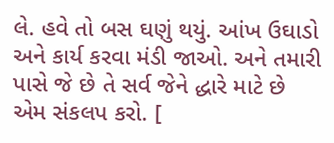લે. હવે તો બસ ઘણું થયું. આંખ ઉઘાડો અને કાર્ય કરવા મંડી જાઓ. અને તમારી પાસે જે છે તે સર્વ જેને દ્ધારે માટે છે એમ સંકલપ કરો. [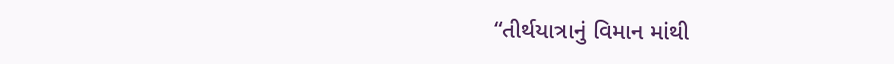“તીર્થયાત્રાનું વિમાન માંથી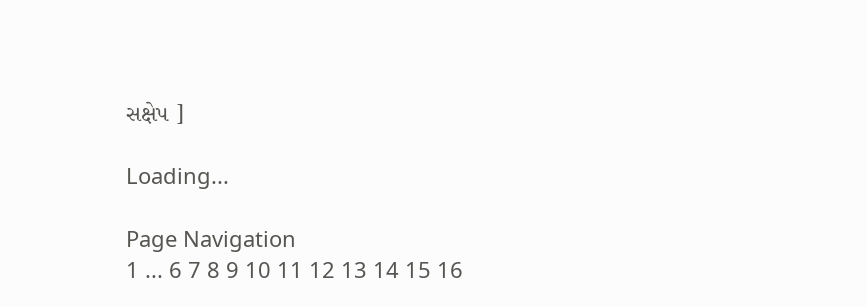સક્ષેપ ]

Loading...

Page Navigation
1 ... 6 7 8 9 10 11 12 13 14 15 16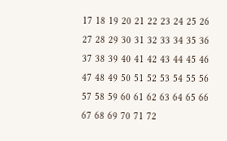17 18 19 20 21 22 23 24 25 26 27 28 29 30 31 32 33 34 35 36 37 38 39 40 41 42 43 44 45 46 47 48 49 50 51 52 53 54 55 56 57 58 59 60 61 62 63 64 65 66 67 68 69 70 71 72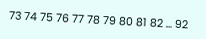73 74 75 76 77 78 79 80 81 82 ... 92